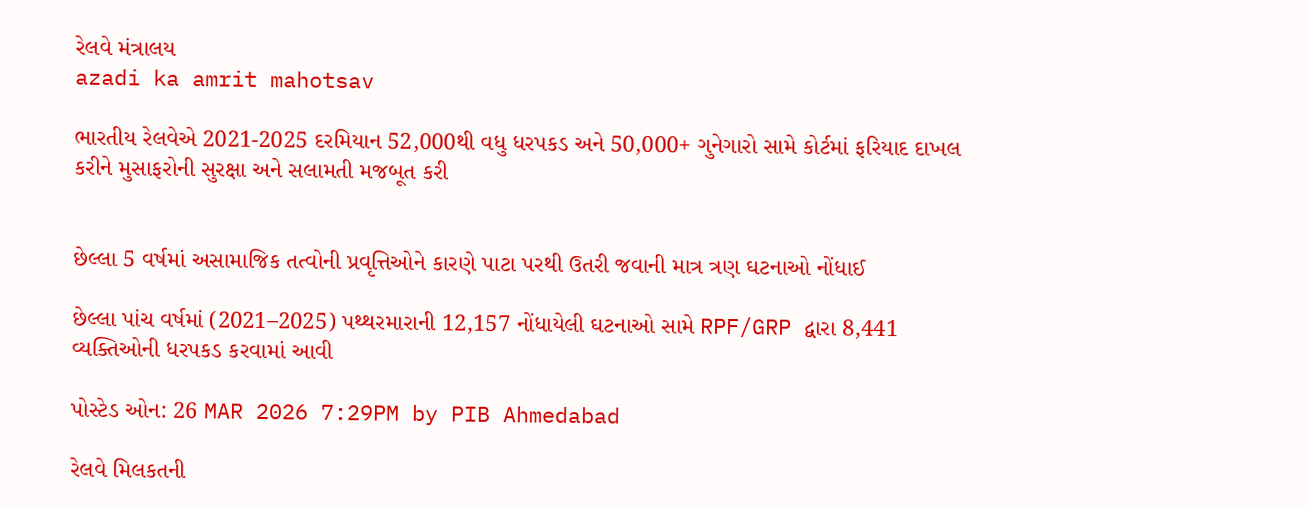રેલવે મંત્રાલય
azadi ka amrit mahotsav

ભારતીય રેલવેએ 2021-2025 દરમિયાન 52,000થી વધુ ધરપકડ અને 50,000+ ગુનેગારો સામે કોર્ટમાં ફરિયાદ દાખલ કરીને મુસાફરોની સુરક્ષા અને સલામતી મજબૂત કરી


છેલ્લા 5 વર્ષમાં અસામાજિક તત્વોની પ્રવૃત્તિઓને કારણે પાટા પરથી ઉતરી જવાની માત્ર ત્રણ ઘટનાઓ નોંધાઈ

છેલ્લા પાંચ વર્ષમાં (2021–2025) પથ્થરમારાની 12,157 નોંધાયેલી ઘટનાઓ સામે RPF/GRP દ્વારા 8,441 વ્યક્તિઓની ધરપકડ કરવામાં આવી

પોસ્ટેડ ઓન: 26 MAR 2026 7:29PM by PIB Ahmedabad

રેલવે મિલકતની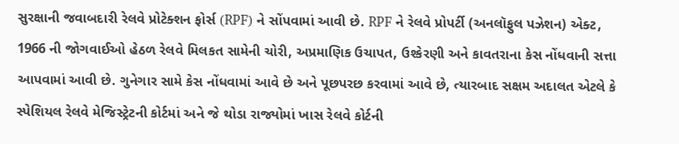સુરક્ષાની જવાબદારી રેલવે પ્રોટેક્શન ફોર્સ (RPF) ને સોંપવામાં આવી છે. RPF ને રેલવે પ્રોપર્ટી (અનલૉફુલ પઝેશન) એક્ટ, 1966 ની જોગવાઈઓ હેઠળ રેલવે મિલકત સામેની ચોરી, અપ્રમાણિક ઉચાપત, ઉશ્કેરણી અને કાવતરાના કેસ નોંધવાની સત્તા આપવામાં આવી છે. ગુનેગાર સામે કેસ નોંધવામાં આવે છે અને પૂછપરછ કરવામાં આવે છે, ત્યારબાદ સક્ષમ અદાલત એટલે કે સ્પેશિયલ રેલવે મેજિસ્ટ્રેટની કોર્ટમાં અને જે થોડા રાજ્યોમાં ખાસ રેલવે કોર્ટની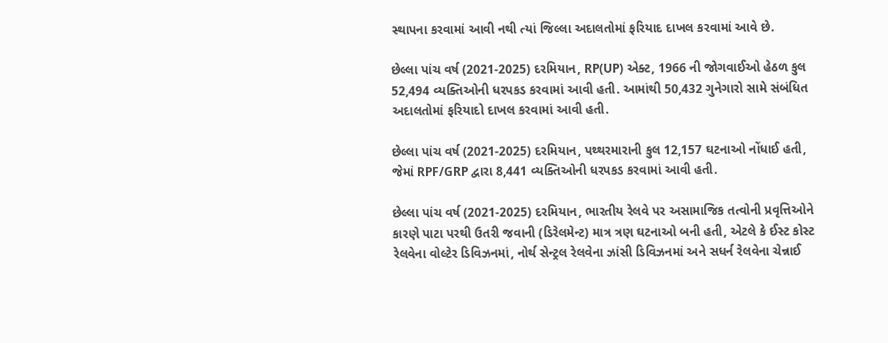સ્થાપના કરવામાં આવી નથી ત્યાં જિલ્લા અદાલતોમાં ફરિયાદ દાખલ કરવામાં આવે છે.

છેલ્લા પાંચ વર્ષ (2021-2025) દરમિયાન, RP(UP) એક્ટ, 1966 ની જોગવાઈઓ હેઠળ કુલ 52,494 વ્યક્તિઓની ધરપકડ કરવામાં આવી હતી. આમાંથી 50,432 ગુનેગારો સામે સંબંધિત અદાલતોમાં ફરિયાદો દાખલ કરવામાં આવી હતી.

છેલ્લા પાંચ વર્ષ (2021-2025) દરમિયાન, પથ્થરમારાની કુલ 12,157 ઘટનાઓ નોંધાઈ હતી, જેમાં RPF/GRP દ્વારા 8,441 વ્યક્તિઓની ધરપકડ કરવામાં આવી હતી.

છેલ્લા પાંચ વર્ષ (2021-2025) દરમિયાન, ભારતીય રેલવે પર અસામાજિક તત્વોની પ્રવૃત્તિઓને કારણે પાટા પરથી ઉતરી જવાની (ડિરેલમેન્ટ) માત્ર ત્રણ ઘટનાઓ બની હતી, એટલે કે ઈસ્ટ કોસ્ટ રેલવેના વોલ્ટેર ડિવિઝનમાં, નોર્થ સેન્ટ્રલ રેલવેના ઝાંસી ડિવિઝનમાં અને સધર્ન રેલવેના ચેન્નાઈ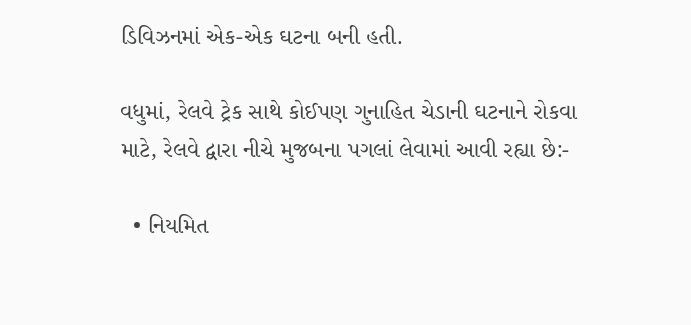ડિવિઝનમાં એક-એક ઘટના બની હતી.

વધુમાં, રેલવે ટ્રેક સાથે કોઈપણ ગુનાહિત ચેડાની ઘટનાને રોકવા માટે, રેલવે દ્વારા નીચે મુજબના પગલાં લેવામાં આવી રહ્યા છે:-

  • નિયમિત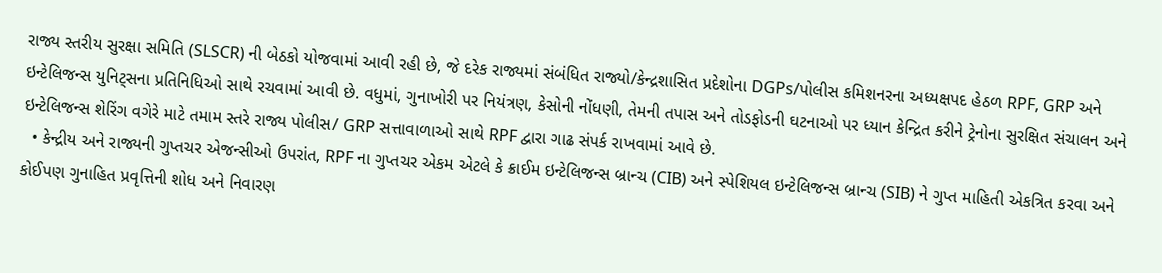રાજ્ય સ્તરીય સુરક્ષા સમિતિ (SLSCR) ની બેઠકો યોજવામાં આવી રહી છે, જે દરેક રાજ્યમાં સંબંધિત રાજ્યો/કેન્દ્રશાસિત પ્રદેશોના DGPs/પોલીસ કમિશનરના અધ્યક્ષપદ હેઠળ RPF, GRP અને ઇન્ટેલિજન્સ યુનિટ્સના પ્રતિનિધિઓ સાથે રચવામાં આવી છે. વધુમાં, ગુનાખોરી પર નિયંત્રણ, કેસોની નોંધણી, તેમની તપાસ અને તોડફોડની ઘટનાઓ પર ધ્યાન કેન્દ્રિત કરીને ટ્રેનોના સુરક્ષિત સંચાલન અને ઇન્ટેલિજન્સ શેરિંગ વગેરે માટે તમામ સ્તરે રાજ્ય પોલીસ/ GRP સત્તાવાળાઓ સાથે RPF દ્વારા ગાઢ સંપર્ક રાખવામાં આવે છે.
  • કેન્દ્રીય અને રાજ્યની ગુપ્તચર એજન્સીઓ ઉપરાંત, RPF ના ગુપ્તચર એકમ એટલે કે ક્રાઈમ ઇન્ટેલિજન્સ બ્રાન્ચ (CIB) અને સ્પેશિયલ ઇન્ટેલિજન્સ બ્રાન્ચ (SIB) ને ગુપ્ત માહિતી એકત્રિત કરવા અને કોઈપણ ગુનાહિત પ્રવૃત્તિની શોધ અને નિવારણ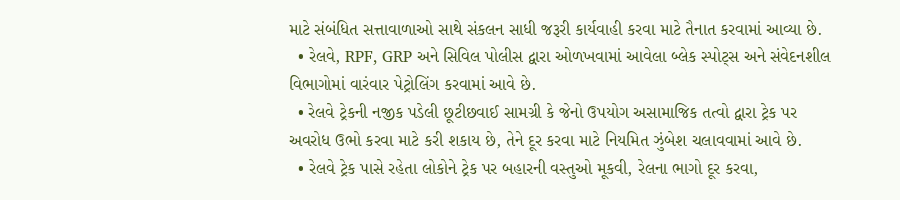માટે સંબંધિત સત્તાવાળાઓ સાથે સંકલન સાધી જરૂરી કાર્યવાહી કરવા માટે તૈનાત કરવામાં આવ્યા છે.
  • રેલવે, RPF, GRP અને સિવિલ પોલીસ દ્વારા ઓળખવામાં આવેલા બ્લેક સ્પોટ્સ અને સંવેદનશીલ વિભાગોમાં વારંવાર પેટ્રોલિંગ કરવામાં આવે છે.
  • રેલવે ટ્રેકની નજીક પડેલી છૂટીછવાઈ સામગ્રી કે જેનો ઉપયોગ અસામાજિક તત્વો દ્વારા ટ્રેક પર અવરોધ ઉભો કરવા માટે કરી શકાય છે, તેને દૂર કરવા માટે નિયમિત ઝુંબેશ ચલાવવામાં આવે છે.
  • રેલવે ટ્રેક પાસે રહેતા લોકોને ટ્રેક પર બહારની વસ્તુઓ મૂકવી, રેલના ભાગો દૂર કરવા,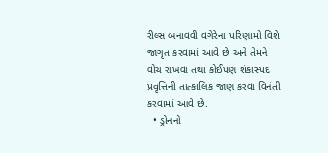રીલ્સ બનાવવી વગેરેના પરિણામો વિશે જાગૃત કરવામાં આવે છે અને તેમને વોચ રાખવા તથા કોઈપણ શંકાસ્પદ પ્રવૃત્તિની તાત્કાલિક જાણ કરવા વિનંતી કરવામાં આવે છે.
  • ડ્રોનનો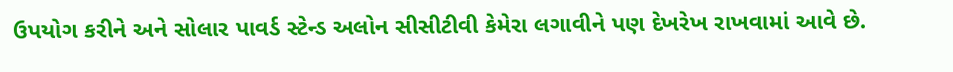ઉપયોગ કરીને અને સોલાર પાવર્ડ સ્ટેન્ડ અલોન સીસીટીવી કેમેરા લગાવીને પણ દેખરેખ રાખવામાં આવે છે.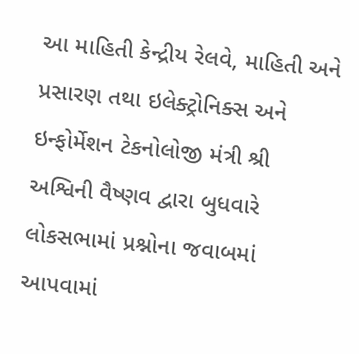આ માહિતી કેન્દ્રીય રેલવે, માહિતી અને પ્રસારણ તથા ઇલેક્ટ્રોનિક્સ અને ઇન્ફોર્મેશન ટેકનોલોજી મંત્રી શ્રી અશ્વિની વૈષ્ણવ દ્વારા બુધવારે લોકસભામાં પ્રશ્નોના જવાબમાં આપવામાં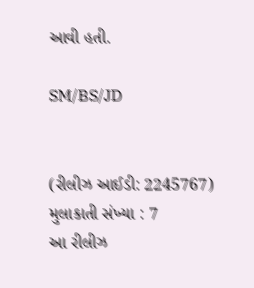આવી હતી.

SM/BS/JD


(રીલીઝ આઈડી: 2245767) મુલાકાતી સંખ્યા : 7
આ રીલીઝ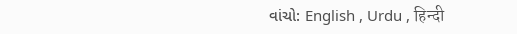વાંચો: English , Urdu , हिन्दी